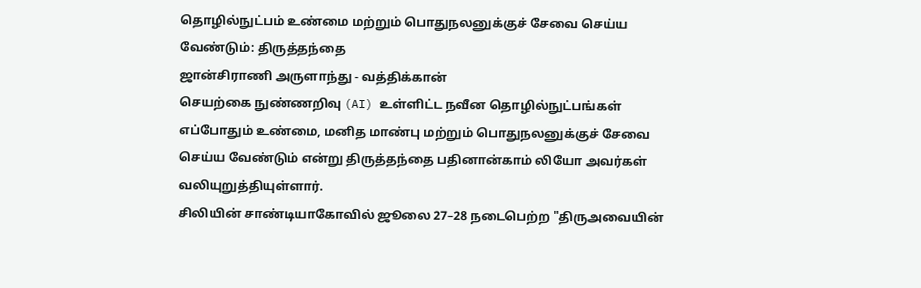தொழில்நுட்பம் உண்மை மற்றும் பொதுநலனுக்குச் சேவை செய்ய வேண்டும்: திருத்தந்தை
ஜான்சிராணி அருளாந்து - வத்திக்கான்
செயற்கை நுண்ணறிவு (AI) உள்ளிட்ட நவீன தொழில்நுட்பங்கள் எப்போதும் உண்மை, மனித மாண்பு மற்றும் பொதுநலனுக்குச் சேவை செய்ய வேண்டும் என்று திருத்தந்தை பதினான்காம் லியோ அவர்கள் வலியுறுத்தியுள்ளார்.
சிலியின் சாண்டியாகோவில் ஜூலை 27–28 நடைபெற்ற "திருஅவையின்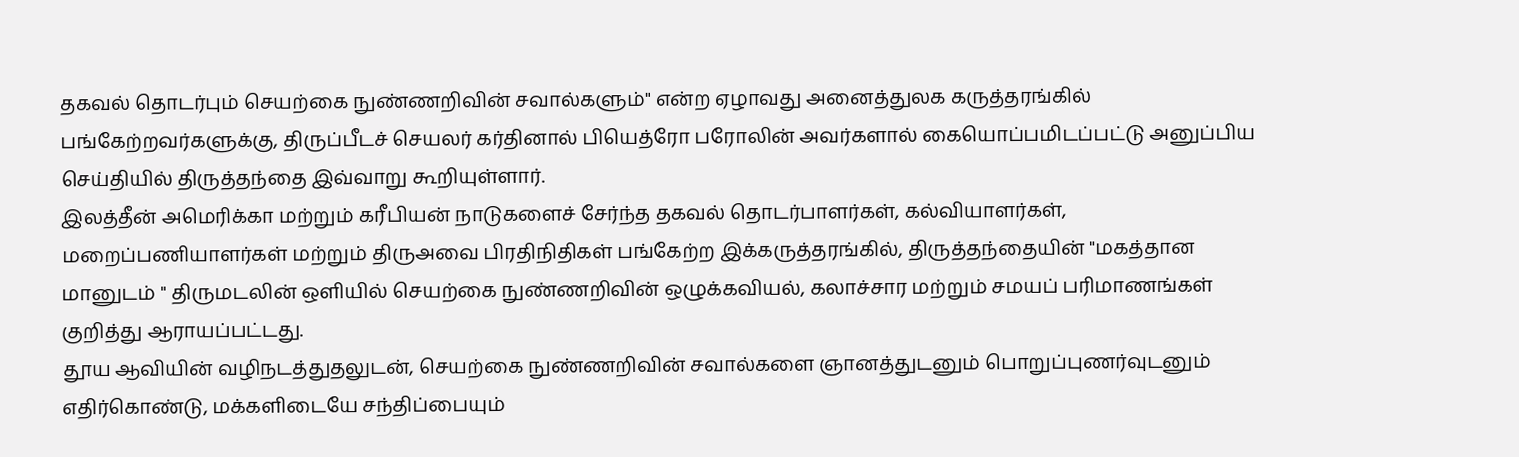தகவல் தொடர்பும் செயற்கை நுண்ணறிவின் சவால்களும்" என்ற ஏழாவது அனைத்துலக கருத்தரங்கில் பங்கேற்றவர்களுக்கு, திருப்பீடச் செயலர் கர்தினால் பியெத்ரோ பரோலின் அவர்களால் கையொப்பமிடப்பட்டு அனுப்பிய செய்தியில் திருத்தந்தை இவ்வாறு கூறியுள்ளார்.
இலத்தீன் அமெரிக்கா மற்றும் கரீபியன் நாடுகளைச் சேர்ந்த தகவல் தொடர்பாளர்கள், கல்வியாளர்கள், மறைப்பணியாளர்கள் மற்றும் திருஅவை பிரதிநிதிகள் பங்கேற்ற இக்கருத்தரங்கில், திருத்தந்தையின் "மகத்தான மானுடம் " திருமடலின் ஒளியில் செயற்கை நுண்ணறிவின் ஒழுக்கவியல், கலாச்சார மற்றும் சமயப் பரிமாணங்கள் குறித்து ஆராயப்பட்டது.
தூய ஆவியின் வழிநடத்துதலுடன், செயற்கை நுண்ணறிவின் சவால்களை ஞானத்துடனும் பொறுப்புணர்வுடனும் எதிர்கொண்டு, மக்களிடையே சந்திப்பையும்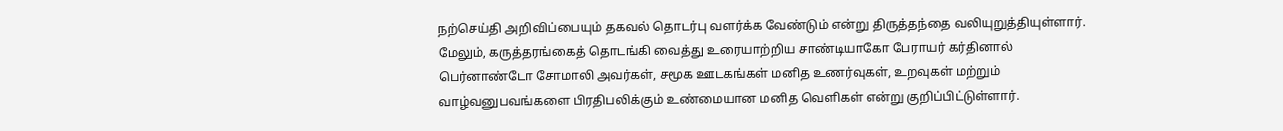நற்செய்தி அறிவிப்பையும் தகவல் தொடர்பு வளர்க்க வேண்டும் என்று திருத்தந்தை வலியுறுத்தியுள்ளார்.
மேலும், கருத்தரங்கைத் தொடங்கி வைத்து உரையாற்றிய சாண்டியாகோ பேராயர் கர்தினால் பெர்னாண்டோ சோமாலி அவர்கள், சமூக ஊடகங்கள் மனித உணர்வுகள், உறவுகள் மற்றும் வாழ்வனுபவங்களை பிரதிபலிக்கும் உண்மையான மனித வெளிகள் என்று குறிப்பிட்டுள்ளார்.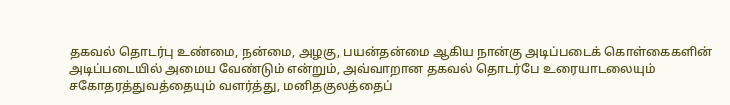தகவல் தொடர்பு உண்மை, நன்மை, அழகு, பயன்தன்மை ஆகிய நான்கு அடிப்படைக் கொள்கைகளின் அடிப்படையில் அமைய வேண்டும் என்றும், அவ்வாறான தகவல் தொடர்பே உரையாடலையும் சகோதரத்துவத்தையும் வளர்த்து, மனிதகுலத்தைப்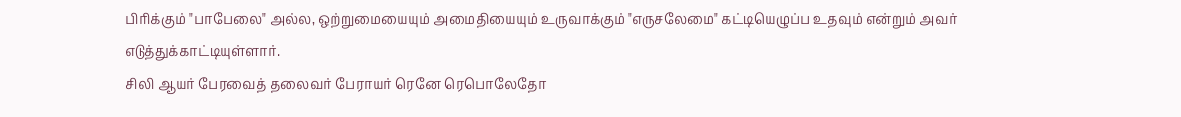பிரிக்கும் "பாபேலை" அல்ல, ஒற்றுமையையும் அமைதியையும் உருவாக்கும் "எருசலேமை" கட்டியெழுப்ப உதவும் என்றும் அவர் எடுத்துக்காட்டியுள்ளார்.
சிலி ஆயர் பேரவைத் தலைவர் பேராயர் ரெனே ரெபொலேதோ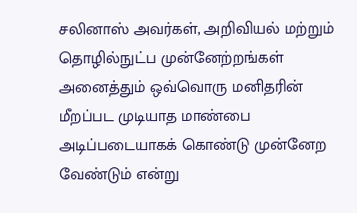சலினாஸ் அவர்கள், அறிவியல் மற்றும் தொழில்நுட்ப முன்னேற்றங்கள் அனைத்தும் ஒவ்வொரு மனிதரின் மீறப்பட முடியாத மாண்பை அடிப்படையாகக் கொண்டு முன்னேற வேண்டும் என்று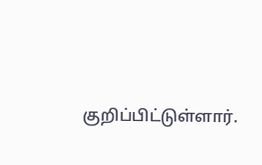குறிப்பிட்டுள்ளார்.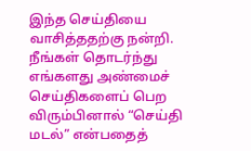இந்த செய்தியை வாசித்ததற்கு நன்றி. நீங்கள் தொடர்ந்து எங்களது அண்மைச் செய்திகளைப் பெற விரும்பினால் “செய்தி மடல்” என்பதைத்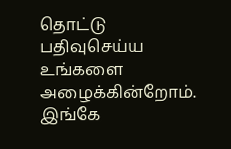தொட்டு பதிவுசெய்ய உங்களை அழைக்கின்றோம். இங்கே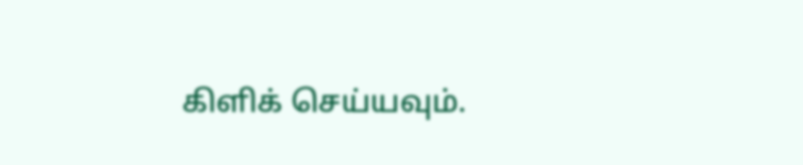கிளிக் செய்யவும்.